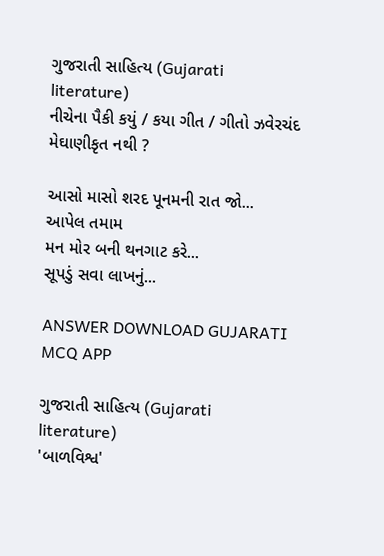ગુજરાતી સાહિત્ય (Gujarati literature)
નીચેના પૈકી કયું / કયા ગીત / ગીતો ઝવેરચંદ મેઘાણીકૃત નથી ?

આસો માસો શરદ પૂનમની રાત જો...
આપેલ તમામ
મન મોર બની થનગાટ કરે...
સૂપડું સવા લાખનું...

ANSWER DOWNLOAD GUJARATI MCQ APP

ગુજરાતી સાહિત્ય (Gujarati literature)
'બાળવિશ્વ'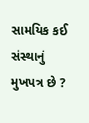સામયિક કઈ સંસ્થાનું મુખપત્ર છે ?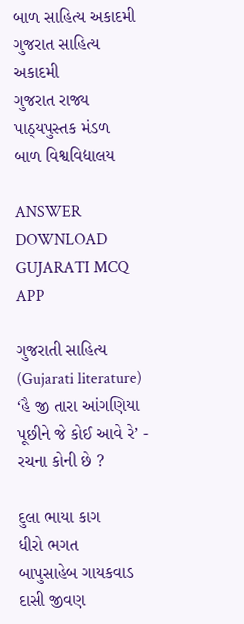બાળ સાહિત્ય અકાદમી
ગુજરાત સાહિત્ય અકાદમી
ગુજરાત રાજ્ય પાઠ્યપુસ્તક મંડળ
બાળ વિશ્વવિદ્યાલય

ANSWER DOWNLOAD GUJARATI MCQ APP

ગુજરાતી સાહિત્ય (Gujarati literature)
‘હૈ જી તારા આંગણિયા પૂછીને જે કોઈ આવે રે’ - રચના કોની છે ?

દુલા ભાયા કાગ
ધીરો ભગત
બાપુસાહેબ ગાયકવાડ
દાસી જીવણ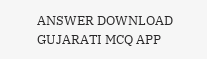ANSWER DOWNLOAD GUJARATI MCQ APP